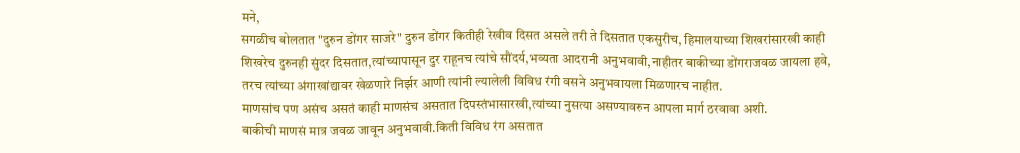मने,
सगळीच बोलतात "दुरुन डोंगर साजरे" दुरुन डोंगर कितीही रेखीव दिसत असले तरी ते दिसतात एकसुरीच, हिमालयाच्या शिखरांसारखी काही शिखरेच दुरुनही सुंदर दिसतात,त्यांच्यापासून दुर राहूनच त्यांचे सौंदर्य,भव्यता आदरानी अनुभवावी,नाहीतर बाकीच्या डोंगराजवळ जायला हवे, तरच त्यांच्या अंगाखांद्यावर खेळणारे निर्झर आणी त्यांनी ल्यालेली विविध रंगी वसने अनुभवायला मिळणारच नाहीत.
माणसांच पण असंच असतं काही माणसंच असतात दिपस्तंभासारखी,त्यांच्या नुसत्या असण्यावरुन आपला मार्ग ठरवावा अशी.
बाकीची माणसं मात्र जवळ जावून अनुभवावी.किती विविध रंग असतात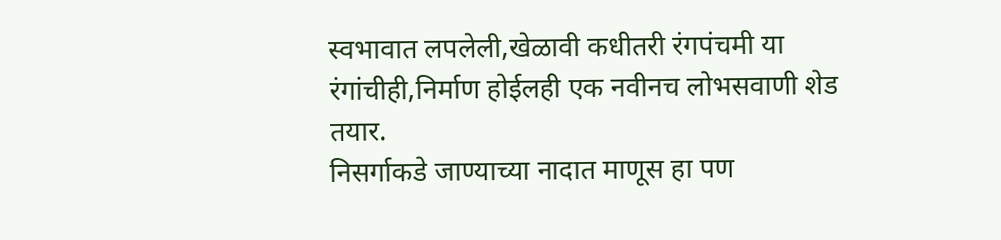स्वभावात लपलेली,खेळावी कधीतरी रंगपंचमी या रंगांचीही,निर्माण होईलही एक नवीनच लोभसवाणी शेड तयार.
निसर्गाकडे जाण्याच्या नादात माणूस हा पण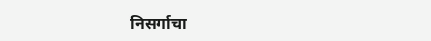निसर्गाचा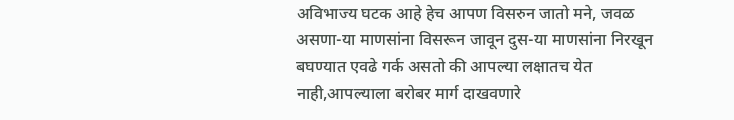अविभाज्य घटक आहे हेच आपण विसरुन जातो मने, जवळ असणा-या माणसांना विसरून जावून दुस-या माणसांना निरखून बघण्यात एवढे गर्क असतो की आपल्या लक्षातच येत नाही,आपल्याला बरोबर मार्ग दाखवणारे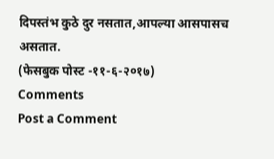दिपस्तंभ कुठे दुर नसतात,आपल्या आसपासच असतात.
(फेसबुक पोस्ट -११-६-२०१७)
Comments
Post a Comment